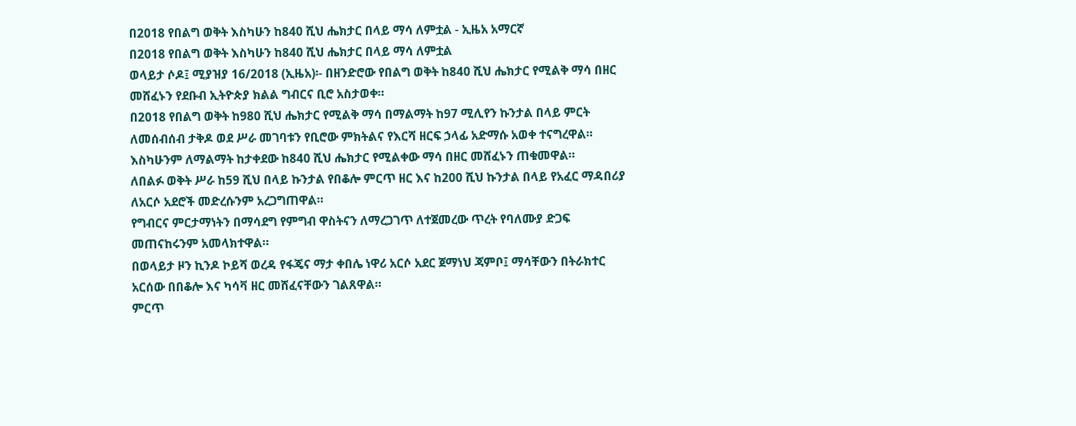በ2018 የበልግ ወቅት እስካሁን ከ840 ሺህ ሔክታር በላይ ማሳ ለምቷል - ኢዜአ አማርኛ
በ2018 የበልግ ወቅት እስካሁን ከ840 ሺህ ሔክታር በላይ ማሳ ለምቷል
ወላይታ ሶዶ፤ ሚያዝያ 16/2018 (ኢዜአ)፡- በዘንድሮው የበልግ ወቅት ከ840 ሺህ ሔክታር የሚልቅ ማሳ በዘር መሸፈኑን የደቡብ ኢትዮጵያ ክልል ግብርና ቢሮ አስታወቀ።
በ2018 የበልግ ወቅት ከ980 ሺህ ሔክታር የሚልቅ ማሳ በማልማት ከ97 ሚሊየን ኩንታል በላይ ምርት ለመሰብሰብ ታቅዶ ወደ ሥራ መገባቱን የቢሮው ምክትልና የእርሻ ዘርፍ ኃላፊ አድማሱ አወቀ ተናግረዋል።
እስካሁንም ለማልማት ከታቀደው ከ840 ሺህ ሔክታር የሚልቀው ማሳ በዘር መሸፈኑን ጠቁመዋል።
ለበልፉ ወቅት ሥራ ከ59 ሺህ በላይ ኩንታል የበቆሎ ምርጥ ዘር እና ከ200 ሺህ ኩንታል በላይ የአፈር ማዳበሪያ ለአርሶ አደሮች መድረሱንም አረጋግጠዋል።
የግብርና ምርታማነትን በማሳደግ የምግብ ዋስትናን ለማረጋገጥ ለተጀመረው ጥረት የባለሙያ ድጋፍ መጠናከሩንም አመላክተዋል።
በወላይታ ዞን ኪንዶ ኮይሻ ወረዳ የፋጄና ማታ ቀበሌ ነዋሪ አርሶ አደር ጀማነህ ጃምቦ፤ ማሳቸውን በትራክተር አርሰው በበቆሎ እና ካሳቫ ዘር መሸፈናቸውን ገልጸዋል።
ምርጥ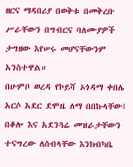ዘርና ማዳበሪያ በወቅቱ በመቅረቡ ሥራቸውን በግብርና ባለሙያዎች ታግዘው እየሠሩ መሆናቸውንም አንስተዋል።
በሁምቦ ወረዳ የኮይሻ ኦጎዳማ ቀበሌ አርሶ አደር ደሞዜ ለማ በበኩላቸው፤ በቆሎ እና አደንጓሬ መዝራታቸውን ተናግረው ለሰብላቸው እንክብካቤ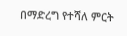በማድረግ የተሻለ ምርት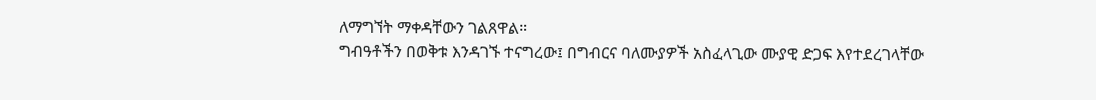ለማግኘት ማቀዳቸውን ገልጸዋል።
ግብዓቶችን በወቅቱ እንዳገኙ ተናግረው፤ በግብርና ባለሙያዎች አስፈላጊው ሙያዊ ድጋፍ እየተደረገላቸው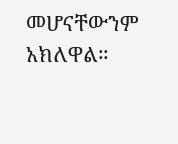መሆናቸውንም አክለዋል።